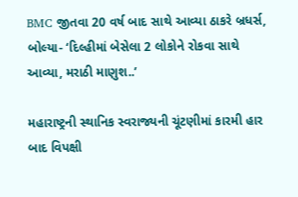BMC જીતવા 20 વર્ષ બાદ સાથે આવ્યા ઠાકરે બ્રધર્સ, બોલ્યા- ‘દિલ્હીમાં બેસેલા 2 લોકોને રોકવા સાથે આવ્યા, મરાઠી માણુશ..’

મહારાષ્ટ્રની સ્થાનિક સ્વરાજ્યની ચૂંટણીમાં કારમી હાર બાદ વિપક્ષી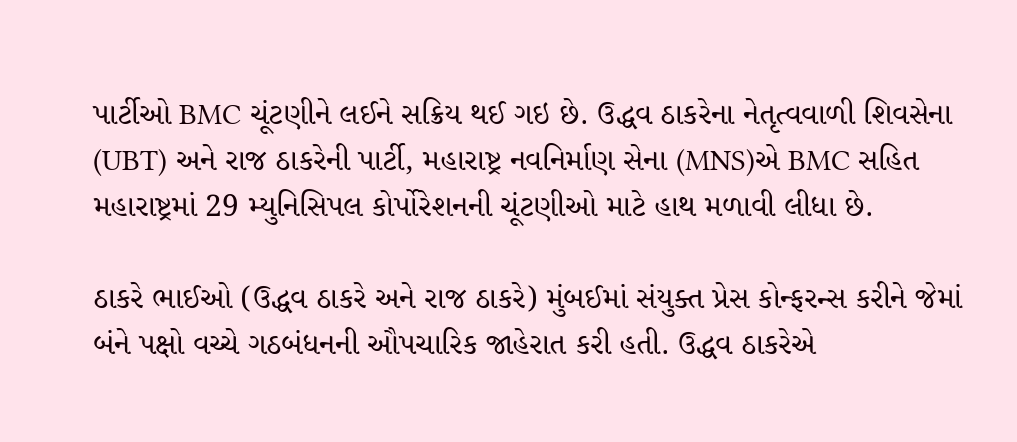પાર્ટીઓ BMC ચૂંટણીને લઈને સક્રિય થઈ ગઇ છે. ઉદ્ધવ ઠાકરેના નેતૃત્વવાળી શિવસેના (UBT) અને રાજ ઠાકરેની પાર્ટી, મહારાષ્ટ્ર નવનિર્માણ સેના (MNS)એ BMC સહિત મહારાષ્ટ્રમાં 29 મ્યુનિસિપલ કોર્પોરેશનની ચૂંટણીઓ માટે હાથ મળાવી લીધા છે.

ઠાકરે ભાઈઓ (ઉદ્ધવ ઠાકરે અને રાજ ઠાકરે) મુંબઈમાં સંયુક્ત પ્રેસ કોન્ફરન્સ કરીને જેમાં બંને પક્ષો વચ્ચે ગઠબંધનની ઔપચારિક જાહેરાત કરી હતી. ઉદ્ધવ ઠાકરેએ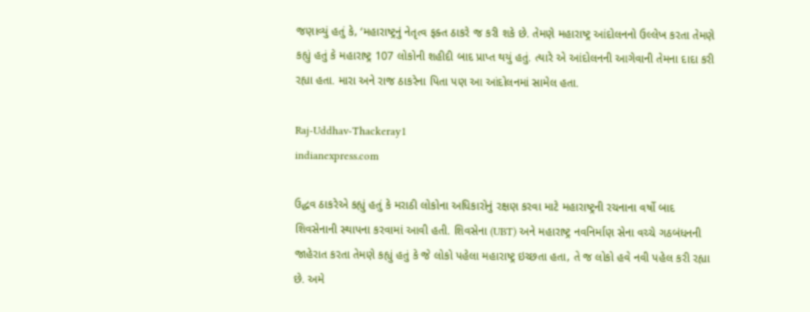જણાવ્યું હતું કે, ‘મહારાષ્ટ્રનું નેતૃત્વ ફક્ત ઠાકરે જ કરી શકે છે. તેમણે મહારાષ્ટ્ર આંદોલનનો ઉલ્લેખ કરતા તેમણે કહ્યું હતું કે મહારાષ્ટ્ર 107 લોકોની શહીદી બાદ પ્રાપ્ત થયું હતું. ત્યારે એ આંદોલનની આગેવાની તેમના દાદા કરી રહ્યા હતા. મારા અને રાજ ઠાકરેના પિતા પણ આ આંદોલનમાં સામેલ હતા.

Raj-Uddhav-Thackeray1
indianexpress.com

ઉદ્ધવ ઠાકરેએ કહ્યું હતું કે મરાઠી લોકોના અધિકારોનું રક્ષણ કરવા માટે મહારાષ્ટ્રની રચનાના વર્ષો બાદ શિવસેનાની સ્થાપના કરવામાં આવી હતી. શિવસેના (UBT) અને મહારાષ્ટ્ર નવનિર્માણ સેના વચ્ચે ગઠબંધનની જાહેરાત કરતા તેમણે કહ્યું હતું કે જે લોકો પહેલા મહારાષ્ટ્ર ઇચ્છતા હતા, તે જ લોકો હવે નવી પહેલ કરી રહ્યા છે. અમે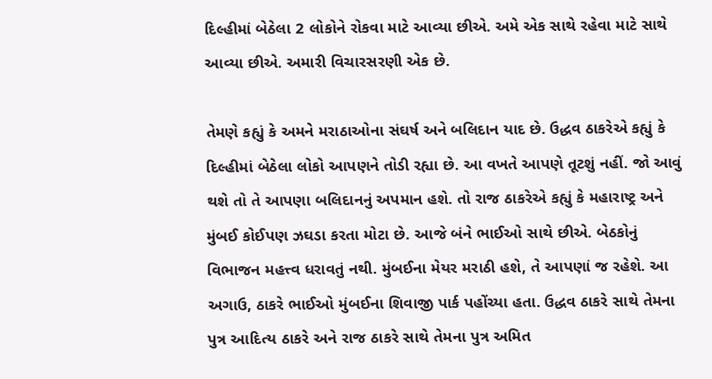દિલ્હીમાં બેઠેલા 2 લોકોને રોકવા માટે આવ્યા છીએ. અમે એક સાથે રહેવા માટે સાથે આવ્યા છીએ. અમારી વિચારસરણી એક છે.

તેમણે કહ્યું કે અમને મરાઠાઓના સંઘર્ષ અને બલિદાન યાદ છે. ઉદ્ધવ ઠાકરેએ કહ્યું કે દિલ્હીમાં બેઠેલા લોકો આપણને તોડી રહ્યા છે. આ વખતે આપણે તૂટશું નહીં. જો આવું થશે તો તે આપણા બલિદાનનું અપમાન હશે. તો રાજ ઠાકરેએ કહ્યું કે મહારાષ્ટ્ર અને મુંબઈ કોઈપણ ઝઘડા કરતા મોટા છે. આજે બંને ભાઈઓ સાથે છીએ. બેઠકોનું વિભાજન મહત્ત્વ ધરાવતું નથી. મુંબઈના મેયર મરાઠી હશે, તે આપણાં જ રહેશે. આ અગાઉ, ઠાકરે ભાઈઓ મુંબઈના શિવાજી પાર્ક પહોંચ્યા હતા. ઉદ્ધવ ઠાકરે સાથે તેમના પુત્ર આદિત્ય ઠાકરે અને રાજ ઠાકરે સાથે તેમના પુત્ર અમિત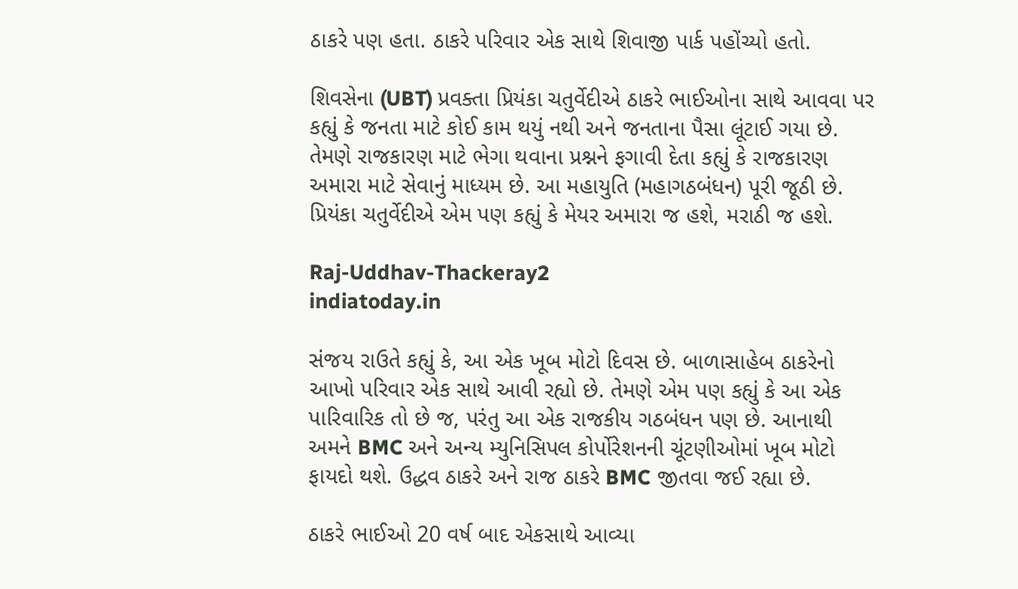ઠાકરે પણ હતા. ઠાકરે પરિવાર એક સાથે શિવાજી પાર્ક પહોંચ્યો હતો.

શિવસેના (UBT) પ્રવક્તા પ્રિયંકા ચતુર્વેદીએ ઠાકરે ભાઈઓના સાથે આવવા પર કહ્યું કે જનતા માટે કોઈ કામ થયું નથી અને જનતાના પૈસા લૂંટાઈ ગયા છે. તેમણે રાજકારણ માટે ભેગા થવાના પ્રશ્નને ફગાવી દેતા કહ્યું કે રાજકારણ અમારા માટે સેવાનું માધ્યમ છે. આ મહાયુતિ (મહાગઠબંધન) પૂરી જૂઠી છે. પ્રિયંકા ચતુર્વેદીએ એમ પણ કહ્યું કે મેયર અમારા જ હશે, મરાઠી જ હશે.

Raj-Uddhav-Thackeray2
indiatoday.in

સંજય રાઉતે કહ્યું કે, આ એક ખૂબ મોટો દિવસ છે. બાળાસાહેબ ઠાકરેનો આખો પરિવાર એક સાથે આવી રહ્યો છે. તેમણે એમ પણ કહ્યું કે આ એક પારિવારિક તો છે જ, પરંતુ આ એક રાજકીય ગઠબંધન પણ છે. આનાથી અમને BMC અને અન્ય મ્યુનિસિપલ કોર્પોરેશનની ચૂંટણીઓમાં ખૂબ મોટો ફાયદો થશે. ઉદ્ધવ ઠાકરે અને રાજ ઠાકરે BMC જીતવા જઈ રહ્યા છે.

ઠાકરે ભાઈઓ 20 વર્ષ બાદ એકસાથે આવ્યા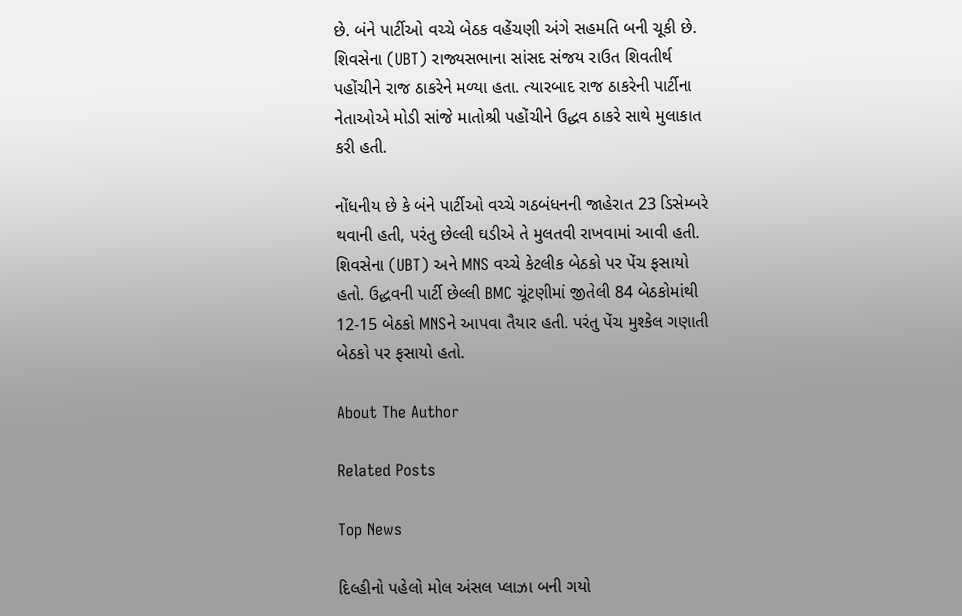છે. બંને પાર્ટીઓ વચ્ચે બેઠક વહેંચણી અંગે સહમતિ બની ચૂકી છે. શિવસેના (UBT) રાજ્યસભાના સાંસદ સંજય રાઉત શિવતીર્થ પહોંચીને રાજ ઠાકરેને મળ્યા હતા. ત્યારબાદ રાજ ઠાકરેની પાર્ટીના નેતાઓએ મોડી સાંજે માતોશ્રી પહોંચીને ઉદ્ધવ ઠાકરે સાથે મુલાકાત કરી હતી.

નોંધનીય છે કે બંને પાર્ટીઓ વચ્ચે ગઠબંધનની જાહેરાત 23 ડિસેમ્બરે થવાની હતી, પરંતુ છેલ્લી ઘડીએ તે મુલતવી રાખવામાં આવી હતી. શિવસેના (UBT) અને MNS વચ્ચે કેટલીક બેઠકો પર પેંચ ફસાયો હતો. ઉદ્ધવની પાર્ટી છેલ્લી BMC ચૂંટણીમાં જીતેલી 84 બેઠકોમાંથી 12-15 બેઠકો MNSને આપવા તૈયાર હતી. પરંતુ પેંચ મુશ્કેલ ગણાતી બેઠકો પર ફસાયો હતો.

About The Author

Related Posts

Top News

દિલ્હીનો પહેલો મોલ અંસલ પ્લાઝા બની ગયો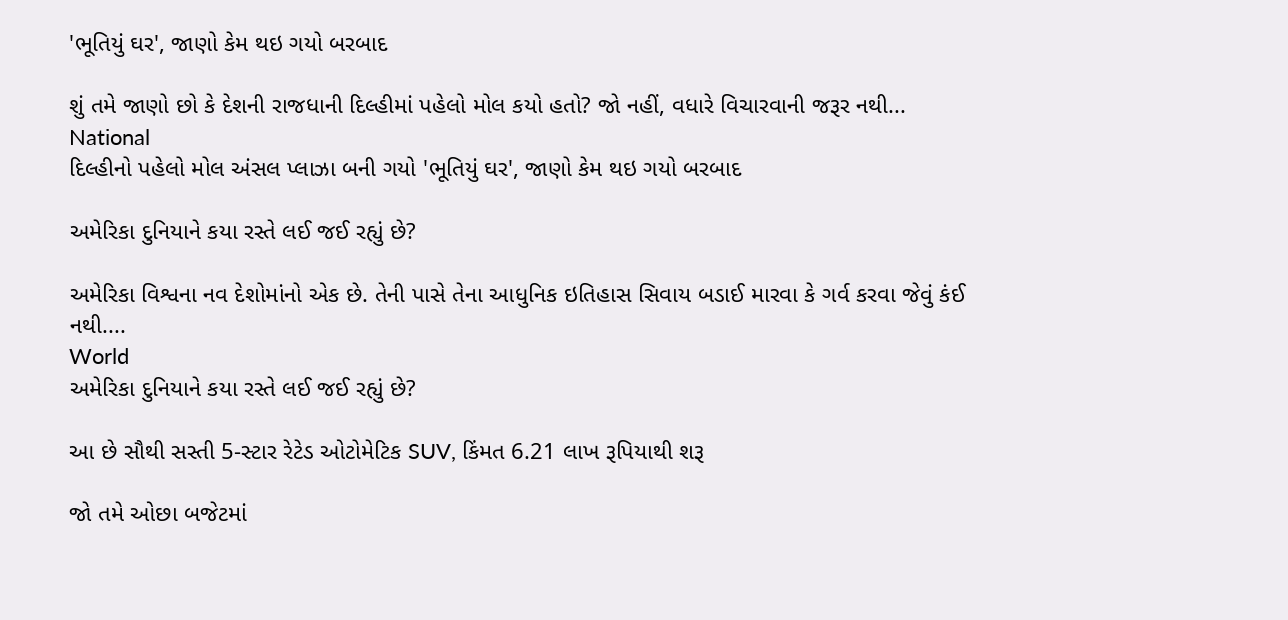'ભૂતિયું ઘર', જાણો કેમ થઇ ગયો બરબાદ

શું તમે જાણો છો કે દેશની રાજધાની દિલ્હીમાં પહેલો મોલ કયો હતો? જો નહીં, વધારે વિચારવાની જરૂર નથી...
National
દિલ્હીનો પહેલો મોલ અંસલ પ્લાઝા બની ગયો 'ભૂતિયું ઘર', જાણો કેમ થઇ ગયો બરબાદ

અમેરિકા દુનિયાને કયા રસ્તે લઈ જઈ રહ્યું છે?

અમેરિકા વિશ્વના નવ દેશોમાંનો એક છે. તેની પાસે તેના આધુનિક ઇતિહાસ સિવાય બડાઈ મારવા કે ગર્વ કરવા જેવું કંઈ નથી....
World
અમેરિકા દુનિયાને કયા રસ્તે લઈ જઈ રહ્યું છે?

આ છે સૌથી સસ્તી 5-સ્ટાર રેટેડ ઓટોમેટિક SUV, કિંમત 6.21 લાખ રૂપિયાથી શરૂ

જો તમે ઓછા બજેટમાં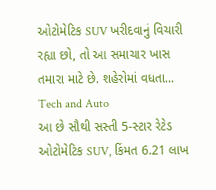ઓટોમેટિક SUV ખરીદવાનું વિચારી રહ્યા છો, તો આ સમાચાર ખાસ તમારા માટે છે. શહેરોમાં વધતા...
Tech and Auto
આ છે સૌથી સસ્તી 5-સ્ટાર રેટેડ ઓટોમેટિક SUV, કિંમત 6.21 લાખ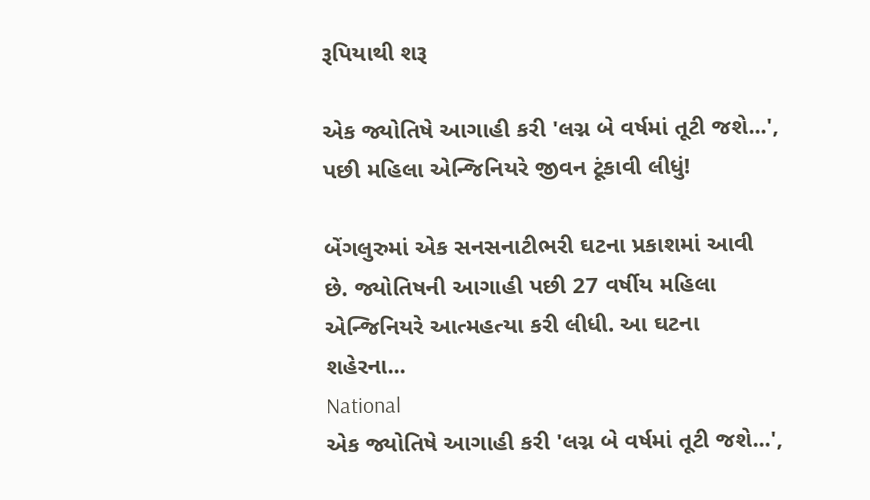રૂપિયાથી શરૂ

એક જ્યોતિષે આગાહી કરી 'લગ્ન બે વર્ષમાં તૂટી જશે...', પછી મહિલા એન્જિનિયરે જીવન ટૂંકાવી લીધું!

બેંગલુરુમાં એક સનસનાટીભરી ઘટના પ્રકાશમાં આવી છે. જ્યોતિષની આગાહી પછી 27 વર્ષીય મહિલા એન્જિનિયરે આત્મહત્યા કરી લીધી. આ ઘટના શહેરના...
National
એક જ્યોતિષે આગાહી કરી 'લગ્ન બે વર્ષમાં તૂટી જશે...',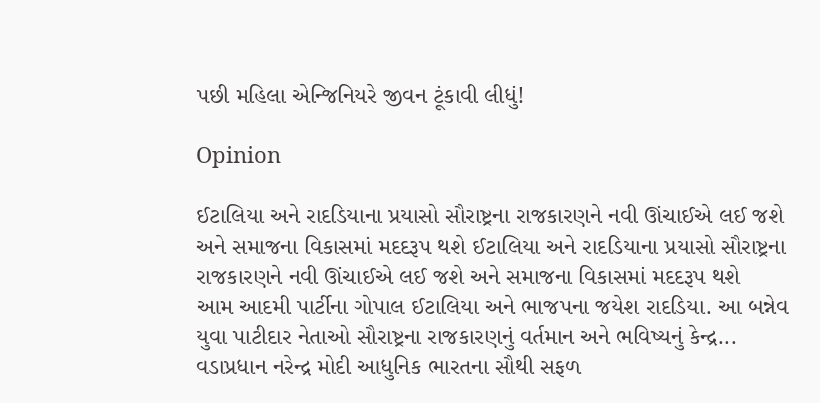પછી મહિલા એન્જિનિયરે જીવન ટૂંકાવી લીધું!

Opinion

ઈટાલિયા અને રાદડિયાના પ્રયાસો સૌરાષ્ટ્રના રાજકારણને નવી ઊંચાઈએ લઈ જશે અને સમાજના વિકાસમાં મદદરૂપ થશે ઈટાલિયા અને રાદડિયાના પ્રયાસો સૌરાષ્ટ્રના રાજકારણને નવી ઊંચાઈએ લઈ જશે અને સમાજના વિકાસમાં મદદરૂપ થશે
આમ આદમી પાર્ટીના ગોપાલ ઈટાલિયા અને ભાજપના જયેશ રાદડિયા. આ બન્નેવ યુવા પાટીદાર નેતાઓ સૌરાષ્ટ્રના રાજકારણનું વર્તમાન અને ભવિષ્યનું કેન્દ્ર...
વડાપ્રધાન નરેન્દ્ર મોદી આધુનિક ભારતના સૌથી સફળ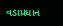વડાપ્રધાન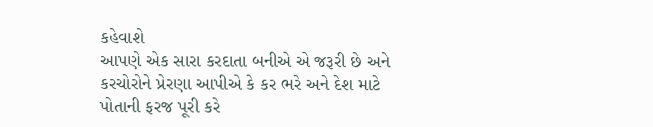કહેવાશે
આપણે એક સારા કરદાતા બનીએ એ જરૂરી છે અને કરચોરોને પ્રેરણા આપીએ કે કર ભરે અને દેશ માટે પોતાની ફરજ પૂરી કરે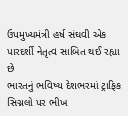ઉપમુખ્યમંત્રી હર્ષ સંઘવી એક પારદર્શી નેતૃત્વ સાબિત થઈ રહ્યા છે
ભારતનું ભવિષ્ય દેશભરમાં ટ્રાફિક સિગ્નલો પર ભીખ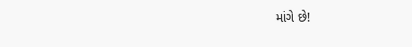માંગે છે!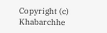Copyright (c) Khabarchhe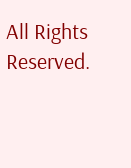All Rights Reserved.